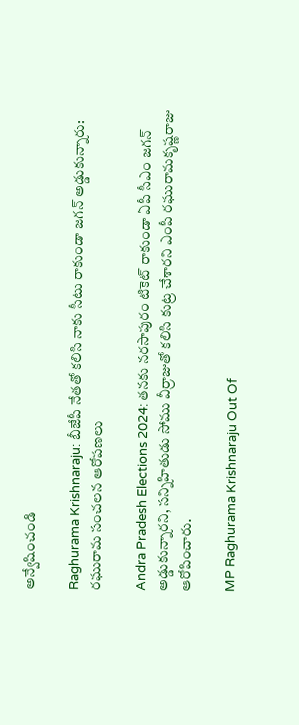అన్వేషించండి

Raghurama Krishnaraju: బీజేపీ నేతతో కలిసి నాకు సీటు రాకుండా జగన్ అడ్డుకున్నారు: రఘురామ సంచలన ఆరోపణలు

Andra Pradesh Elections 2024: తనకు నరసాపురం టికెట్ రాకుండా ఏపీ సీఎం జగన్ అడ్డుకున్నారని, సన్నిహితుడు సోము వీర్రాజుతో కలిసి కుట్ర చేశారని ఎంపీ రఘురామకృష్ణరాజు ఆరోపించారు.

MP Raghurama Krishnaraju Out Of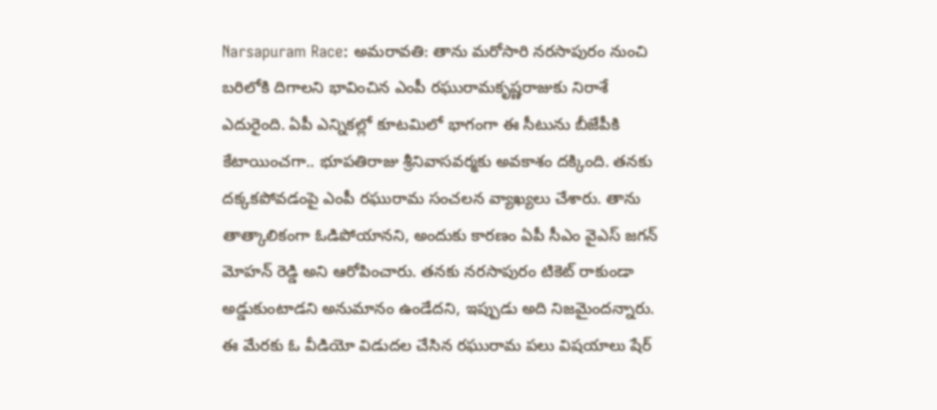Narsapuram Race: అమరావతి: తాను మరోసారి నరసాపురం నుంచి బరిలోకి దిగాలని భావించిన ఎంపీ రఘురామకృష్ణరాజుకు నిరాశే ఎదురైంది. ఏపీ ఎన్నికల్లో కూటమిలో భాగంగా ఈ సీటును బీజేపీకి కేటాయించగా.. భూపతిరాజు శ్రీనివాసవర్మకు అవకాశం దక్కింది. తనకు దక్కకపోవడంపై ఎంపీ రఘురామ సంచలన వ్యాఖ్యలు చేశారు. తాను తాత్కాలికంగా ఓడిపోయానని, అందుకు కారణం ఏపీ సీఎం వైఎస్ జగన్ మోహన్ రెడ్డి అని ఆరోపించారు. తనకు నరసాపురం టికెట్ రాకుండా అడ్డుకుంటాడని అనుమానం ఉండేదని, ఇప్పుడు అది నిజమైందన్నారు. ఈ మేరకు ఓ వీడియో విడుదల చేసిన రఘురామ పలు విషయాలు షేర్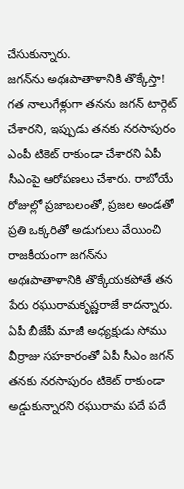చేసుకున్నారు.
జగన్‌ను అథఃపాతాళానికి తొక్కేస్తా!
గత నాలుగేళ్లుగా తనను జగన్ టార్గెట్ చేశారని, ఇప్పుడు తనకు నరసాపురం ఎంపీ టికెట్ రాకుండా చేశారని ఏపీ సీఎంపై ఆరోపణలు చేశారు. రాబోయే రోజుల్లో ప్రజాబలంతో, ప్రజల అండతో ప్రతి ఒక్కరితో అడుగులు వేయించి రాజకీయంగా జగన్‌ను అథఃపాతాళానికి తొక్కేయకపోతే తన పేరు రఘురామకృష్ణరాజే కాదన్నారు. ఏపీ బీజేపీ మాజీ అధ్యక్షుడు సోము వీర్రాజు సహకారంతో ఏపీ సీఎం జగన్ తనకు నరసాపురం టికెట్ రాకుండా అడ్డుకున్నారని రఘురామ పదే పదే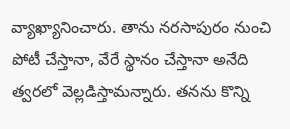వ్యాఖ్యానించారు. తాను నరసాపురం నుంచి పోటీ చేస్తానా, వేరే స్థానం చేస్తానా అనేది త్వరలో వెల్లడిస్తామన్నారు. తనను కొన్ని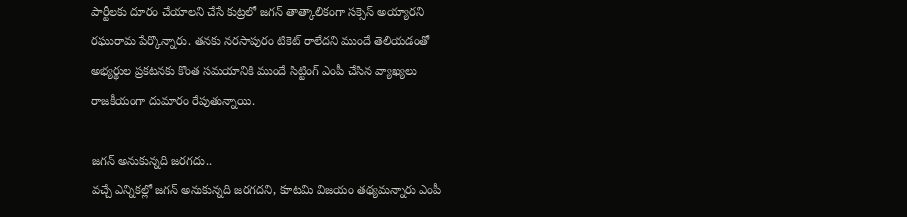పార్టీలకు దూరం చేయాలని చేసే కుట్రలో జగన్ తాత్కాలికంగా సక్సెస్ అయ్యారని రఘురామ పేర్కొన్నారు. తనకు నరసాపురం టికెట్ రాలేదని ముందే తెలియడంతో అభ్యర్థుల ప్రకటనకు కొంత సమయానికి ముందే సిట్టింగ్ ఎంపీ చేసిన వ్యాఖ్యలు రాజకీయంగా దుమారం రేపుతున్నాయి.

జగన్ అనుకున్నది జరగదు..
వచ్చే ఎన్నికల్లో జగన్ అనుకున్నది జరగదని, కూటమి విజయం తథ్యమన్నారు ఎంపీ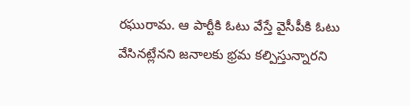రఘురామ. ఆ పార్టీకి ఓటు వేస్తే వైసీపీకి ఓటు వేసినట్లేనని జనాలకు భ్రమ కల్పిస్తున్నారని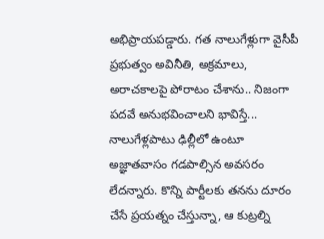అభిప్రాయపడ్డారు. గత నాలుగేళ్లుగా వైసీపీ ప్రభుత్వం అవినీతి, అక్రమాలు, అరాచకాలపై పోరాటం చేశాను.. నిజంగా పదవే అనుభవించాలని భావిస్తే... నాలుగేళ్లపాటు ఢిల్లీలో ఉంటూ అజ్ఞాతవాసం గడపాల్సిన అవసరం లేదన్నారు. కొన్ని పార్టీలకు తనను దూరం చేసే ప్రయత్నం చేస్తున్నా, ఆ కుట్రల్ని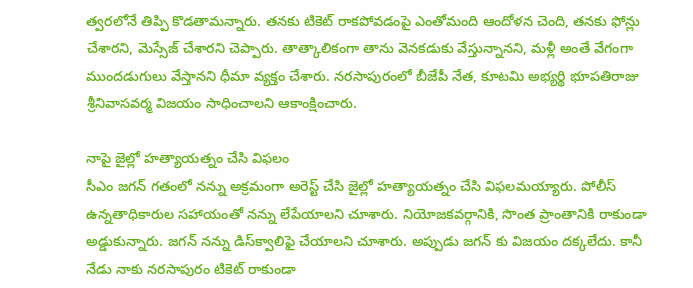త్వరలోనే తిప్పి కొడతామన్నారు. తనకు టికెట్ రాకపోవడంపై ఎంతోమంది ఆందోళన చెంది, తనకు ఫోన్లు చేశారని, మెస్సేజ్ చేశారని చెప్పారు. తాత్కాలికంగా తాను వెనకడుకు వేస్తున్నానని, మళ్లీ అంతే వేగంగా ముందడుగులు వేస్తానని ధీమా వ్యక్తం చేశారు. నరసాపురంలో బీజేపీ నేత, కూటమి అభ్యర్థి భూపతిరాజు శ్రీనివాసవర్మ విజయం సాధించాలని ఆకాంక్షించారు.

నాపై జైల్లో హత్యాయత్నం చేసి విఫలం
సీఎం జగన్ గతంలో నన్ను అక్రమంగా అరెస్ట్ చేసి జైల్లో హత్యాయత్నం చేసి విఫలమయ్యారు. పోలీస్ ఉన్నతాధికారుల సహాయంతో నన్ను లేపేయాలని చూశారు. నియోజకవర్గానికి, సొంత ప్రాంతానికి రాకుండా అడ్డుకున్నారు. జగన్‌ నన్ను డిస్‌క్వాలిఫై చేయాలని చూశారు. అప్పుడు జగన్ కు విజయం దక్కలేదు. కానీ నేడు నాకు నరసాపురం టికెట్ రాకుండా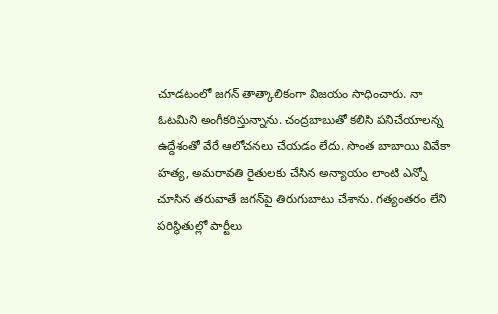చూడటంలో జగన్ తాత్కాలికంగా విజయం సాధించారు. నా ఓటమిని అంగీకరిస్తున్నాను. చంద్రబాబుతో కలిసి పనిచేయాలన్న ఉద్దేశంతో వేరే ఆలోచనలు చేయడం లేదు. సొంత బాబాయి వివేకా హత్య, అమరావతి రైతులకు చేసిన అన్యాయం లాంటి ఎన్నో చూసిన తరువాతే జగన్‌పై తిరుగుబాటు చేశాను. గత్యంతరం లేని పరిస్థితుల్లో పార్టీలు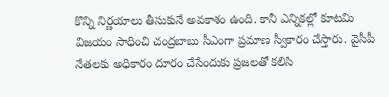కొన్ని నిర్ణయాలు తీసుకునే అవకాశం ఉంది. కానీ ఎన్నికల్లో కూటమి విజయం సాధించి చంద్రబాబు సీఎంగా ప్రమాణ స్వీకారం చేస్తారు. వైసీపీ నేతలకు అధికారం దూరం చేసేందుకు ప్రజలతో కలిసి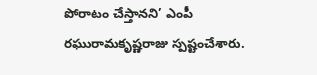పోరాటం చేస్తానని’ ఎంపీ రఘురామకృష్ణరాజు స్పష్టంచేశారు.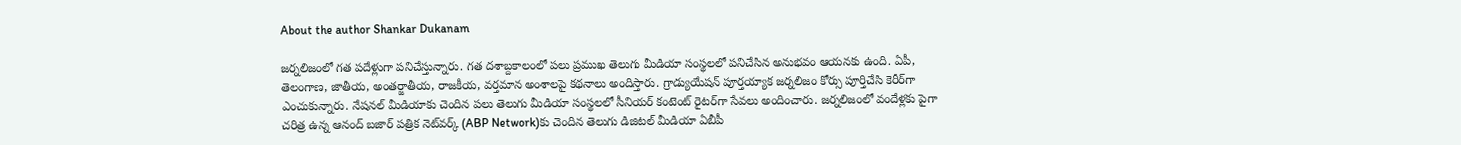About the author Shankar Dukanam

జర్నలిజంలో గత పదేళ్లుగా పనిచేస్తున్నారు. గత దశాబ్దకాలంలో పలు ప్రముఖ తెలుగు మీడియా సంస్థలలో పనిచేసిన అనుభవం ఆయనకు ఉంది. ఏపీ, తెలంగాణ, జాతీయ, అంతర్జాతీయ, రాజకీయ, వర్తమాన అంశాలపై కథనాలు అందిస్తారు. గ్రాడ్యుయేషన్ పూర్తయ్యాక జర్నలిజం కోర్సు పూర్తిచేసి కెరీర్‌గా ఎంచుకున్నారు. నేషనల్ మీడియాకు చెందిన పలు తెలుగు మీడియా సంస్థలలో సీనియర్ కంటెంట్ రైటర్‌గా సేవలు అందించారు. జర్నలిజంలో వందేళ్లకు పైగా చరిత్ర ఉన్న ఆనంద్ బజార్ పత్రిక నెట్‌వర్క్ (ABP Network)కు చెందిన తెలుగు డిజిటల్ మీడియా ఏబీపీ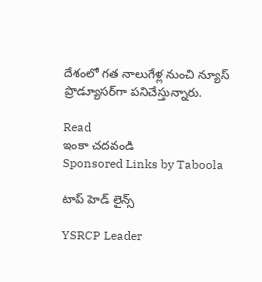దేశంలో గత నాలుగేళ్ల నుంచి న్యూస్ ప్రొడ్యూసర్‌గా పనిచేస్తున్నారు.

Read
ఇంకా చదవండి
Sponsored Links by Taboola

టాప్ హెడ్ లైన్స్

YSRCP Leader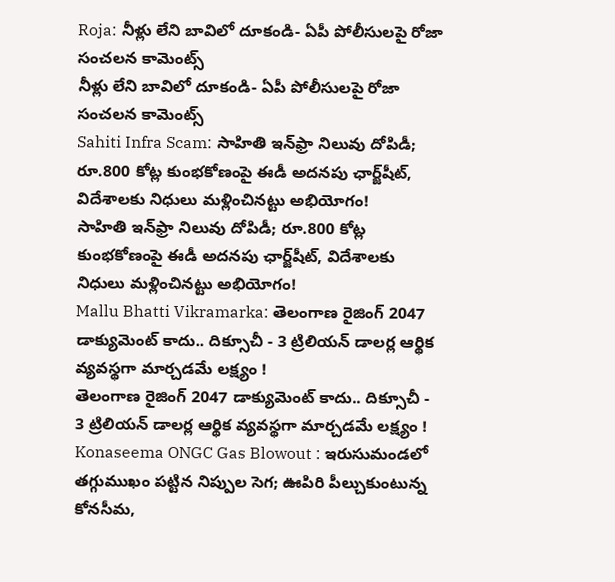Roja: నీళ్లు లేని బావిలో దూకండి- ఏపీ పోలీసులపై రోజా సంచలన కామెంట్స్
నీళ్లు లేని బావిలో దూకండి- ఏపీ పోలీసులపై రోజా సంచలన కామెంట్స్
Sahiti Infra Scam: సాహితి ఇన్‌ఫ్రా నిలువు దోపిడీ; రూ.800 కోట్ల కుంభకోణంపై ఈడీ అదనపు ఛార్జ్‌షీట్‌, విదేశాలకు నిధులు మళ్లించినట్టు అభియోగం!
సాహితి ఇన్‌ఫ్రా నిలువు దోపిడీ; రూ.800 కోట్ల కుంభకోణంపై ఈడీ అదనపు ఛార్జ్‌షీట్‌, విదేశాలకు నిధులు మళ్లించినట్టు అభియోగం!
Mallu Bhatti Vikramarka: తెలంగాణ రైజింగ్ 2047 డాక్యుమెంట్ కాదు.. దిక్సూచీ - 3 ట్రిలియన్ డాలర్ల ఆర్థిక వ్యవస్థగా మార్చడమే లక్ష్యం !
తెలంగాణ రైజింగ్ 2047 డాక్యుమెంట్ కాదు.. దిక్సూచీ - 3 ట్రిలియన్ డాలర్ల ఆర్థిక వ్యవస్థగా మార్చడమే లక్ష్యం !
Konaseema ONGC Gas Blowout : ఇరుసుమండలో తగ్గుముఖం పట్టిన నిప్పుల సెగ; ఊపిరి పీల్చుకుంటున్న కోనసీమ,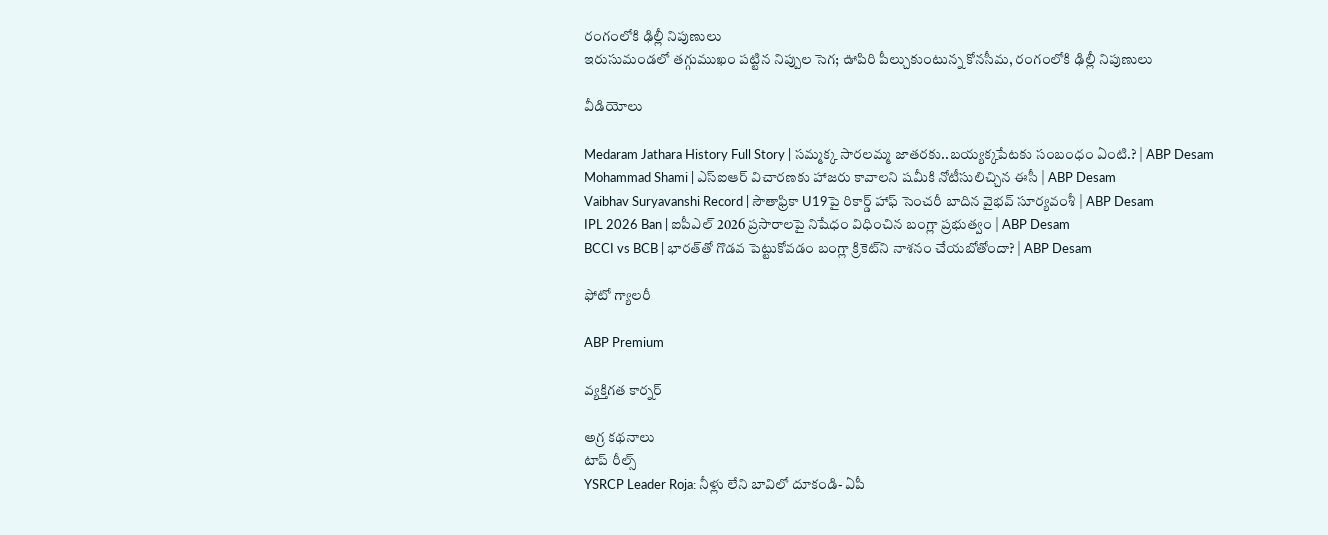రంగంలోకి ఢిల్లీ నిపుణులు
ఇరుసుమండలో తగ్గుముఖం పట్టిన నిప్పుల సెగ; ఊపిరి పీల్చుకుంటున్న కోనసీమ, రంగంలోకి ఢిల్లీ నిపుణులు

వీడియోలు

Medaram Jathara History Full Story | సమ్మక్క సారలమ్మ జాతరకు..బయ్యక్కపేటకు సంబంధం ఏంటి.? | ABP Desam
Mohammad Shami | ఎస్ఐఆర్ విచారణకు హాజరు కావాలని షమీకి నోటీసులిచ్చిన ఈసీ | ABP Desam
Vaibhav Suryavanshi Record | సౌతాఫ్రికా U19పై రికార్డ్ హాఫ్ సెంచరీ బాదిన వైభవ్ సూర్యవంశీ | ABP Desam
IPL 2026 Ban | ఐపీఎల్ 2026 ప్రసారాలపై నిషేధం విధించిన బంగ్లా ప్రభుత్వం | ABP Desam
BCCI vs BCB | భారత్‌తో గొడవ పెట్టుకోవడం బంగ్లా క్రికెట్‌ని నాశనం చేయబోతోందా? | ABP Desam

ఫోటో గ్యాలరీ

ABP Premium

వ్యక్తిగత కార్నర్

అగ్ర కథనాలు
టాప్ రీల్స్
YSRCP Leader Roja: నీళ్లు లేని బావిలో దూకండి- ఏపీ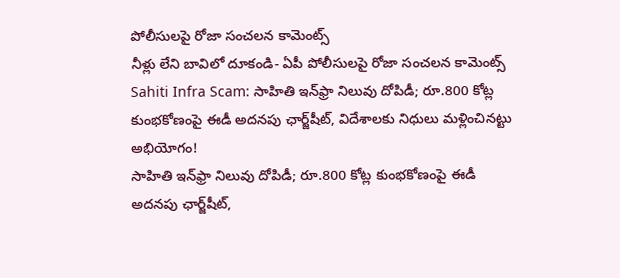పోలీసులపై రోజా సంచలన కామెంట్స్
నీళ్లు లేని బావిలో దూకండి- ఏపీ పోలీసులపై రోజా సంచలన కామెంట్స్
Sahiti Infra Scam: సాహితి ఇన్‌ఫ్రా నిలువు దోపిడీ; రూ.800 కోట్ల కుంభకోణంపై ఈడీ అదనపు ఛార్జ్‌షీట్‌, విదేశాలకు నిధులు మళ్లించినట్టు అభియోగం!
సాహితి ఇన్‌ఫ్రా నిలువు దోపిడీ; రూ.800 కోట్ల కుంభకోణంపై ఈడీ అదనపు ఛార్జ్‌షీట్‌,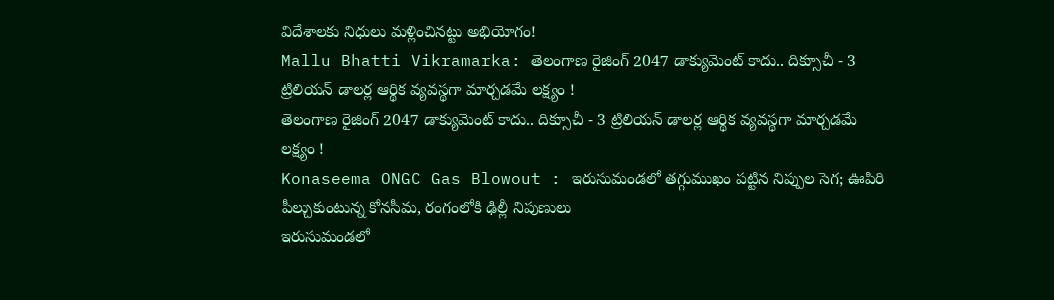విదేశాలకు నిధులు మళ్లించినట్టు అభియోగం!
Mallu Bhatti Vikramarka: తెలంగాణ రైజింగ్ 2047 డాక్యుమెంట్ కాదు.. దిక్సూచీ - 3 ట్రిలియన్ డాలర్ల ఆర్థిక వ్యవస్థగా మార్చడమే లక్ష్యం !
తెలంగాణ రైజింగ్ 2047 డాక్యుమెంట్ కాదు.. దిక్సూచీ - 3 ట్రిలియన్ డాలర్ల ఆర్థిక వ్యవస్థగా మార్చడమే లక్ష్యం !
Konaseema ONGC Gas Blowout : ఇరుసుమండలో తగ్గుముఖం పట్టిన నిప్పుల సెగ; ఊపిరి పీల్చుకుంటున్న కోనసీమ, రంగంలోకి ఢిల్లీ నిపుణులు
ఇరుసుమండలో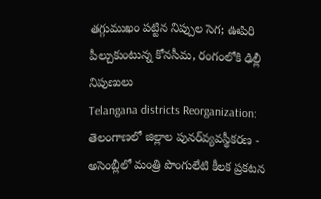తగ్గుముఖం పట్టిన నిప్పుల సెగ; ఊపిరి పీల్చుకుంటున్న కోనసీమ, రంగంలోకి ఢిల్లీ నిపుణులు
Telangana districts Reorganization: తెలంగాణలో జిల్లాల పునర్‌వ్యవస్థీకరణ - అసెంబ్లీలో మంత్రి పొంగులేటి కీలక ప్రకటన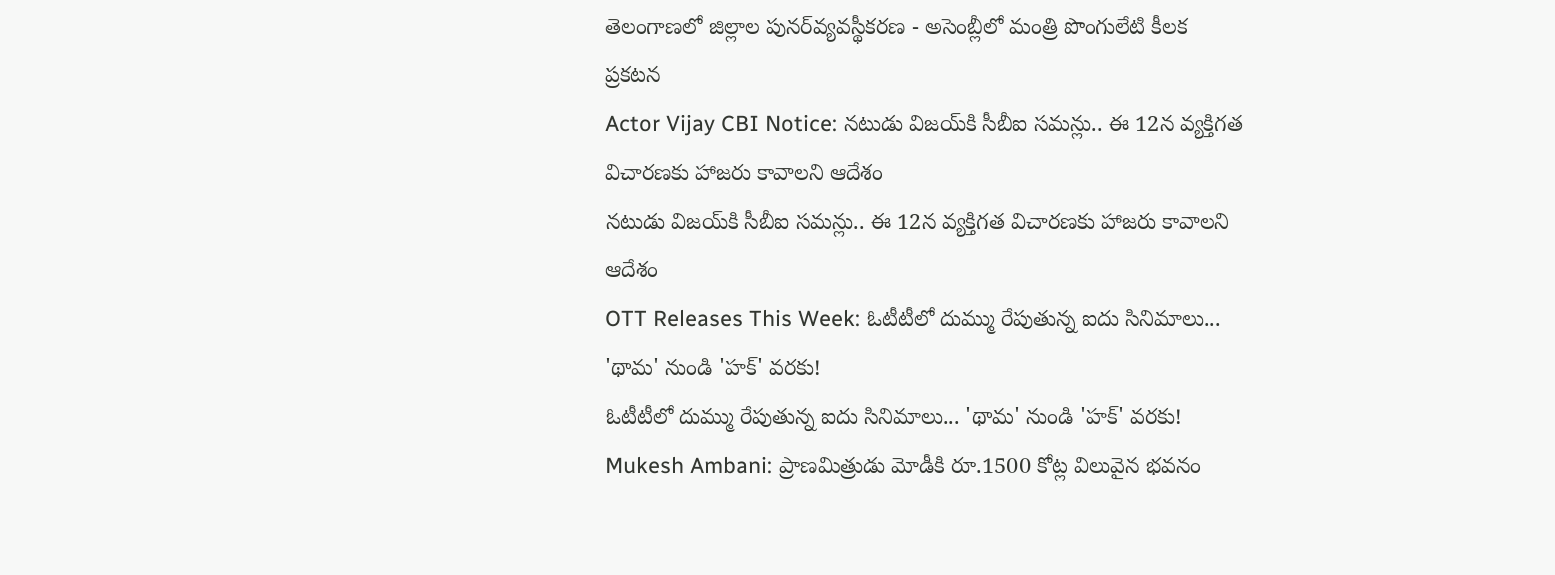తెలంగాణలో జిల్లాల పునర్‌వ్యవస్థీకరణ - అసెంబ్లీలో మంత్రి పొంగులేటి కీలక ప్రకటన
Actor Vijay CBI Notice: నటుడు విజయ్‌కి సీబీఐ సమన్లు.. ఈ 12న వ్యక్తిగత విచారణకు హాజరు కావాలని ఆదేశం
నటుడు విజయ్‌కి సీబీఐ సమన్లు.. ఈ 12న వ్యక్తిగత విచారణకు హాజరు కావాలని ఆదేశం
OTT Releases This Week: ఓటీటీలో దుమ్ము రేపుతున్న ఐదు సినిమాలు... 'థామ' నుండి 'హక్' వరకు!
ఓటీటీలో దుమ్ము రేపుతున్న ఐదు సినిమాలు... 'థామ' నుండి 'హక్' వరకు!
Mukesh Ambani: ప్రాణమిత్రుడు మోడీకి రూ.1500 కోట్ల విలువైన భవనం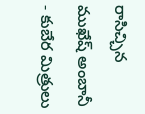రాసిచ్చిన ముఖేష్ అంబానీ - కుబేర మిత్రులు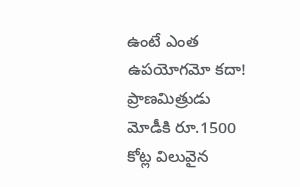ఉంటే ఎంత ఉపయోగమో కదా!
ప్రాణమిత్రుడు మోడీకి రూ.1500 కోట్ల విలువైన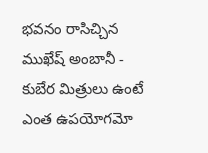భవనం రాసిచ్చిన ముఖేష్ అంబానీ - కుబేర మిత్రులు ఉంటే ఎంత ఉపయోగమో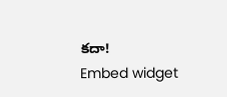కదా!
Embed widget